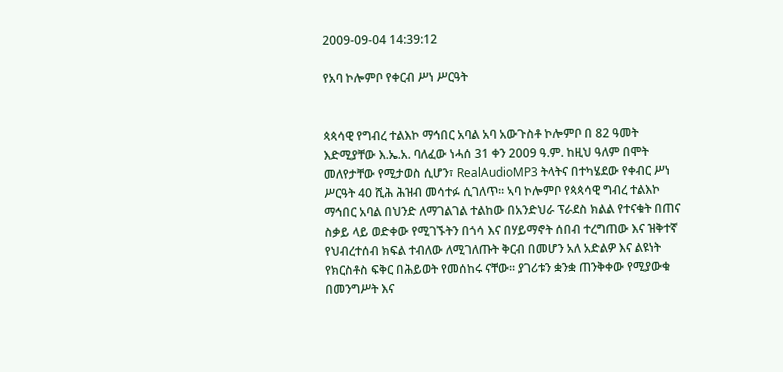2009-09-04 14:39:12

የአባ ኮሎምቦ የቀርብ ሥነ ሥርዓት


ጳጳሳዊ የግብረ ተልእኮ ማኅበር አባል አባ አውጉስቶ ኮሎምቦ በ 82 ዓመት እድሚያቸው እ.ኤ.አ. ባለፈው ነሓሰ 31 ቀን 2009 ዓ.ም. ከዚህ ዓለም በሞት መለየታቸው የሚታወስ ሲሆን፣ RealAudioMP3 ትላትና በተካሄደው የቀብር ሥነ ሥርዓት 40 ሺሕ ሕዝብ መሳተፉ ሲገለጥ። ኣባ ኮሎምቦ የጳጳሳዊ ግብረ ተልእኮ ማኅበር አባል በህንድ ለማገልገል ተልከው በአንድህራ ፕራደስ ክልል የተናቁት በጠና ስቃይ ላይ ወድቀው የሚገኙትን በጎሳ እና በሃይማኖት ሰበብ ተረግጠው እና ዝቅተኛ የህብረተሰብ ክፍል ተብለው ለሚገለጡት ቅርብ በመሆን አለ አድልዎ እና ልዩነት የክርስቶስ ፍቅር በሕይወት የመሰከሩ ናቸው። ያገሪቱን ቋንቋ ጠንቅቀው የሚያውቁ በመንግሥት እና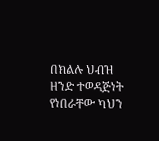በክልሉ ህብዝ ዘንድ ተወዳጅነት የነበራቸው ካህን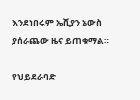እንደነበሩም ኤሺያን ኔውስ ያሰራጨው ዜና ይጠቁማል።

የህይደራባድ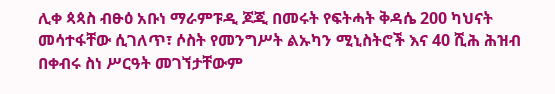ሊቀ ጳጳስ ብፁዕ አቡነ ማራምፑዲ ጆጂ በመሩት የፍትሓት ቅዳሴ 200 ካህናት መሳተፋቸው ሲገለጥ፣ ሶስት የመንግሥት ልኡካን ሚኒስትሮች እና 40 ሺሕ ሕዝብ በቀብሩ ስነ ሥርዓት መገኘታቸውም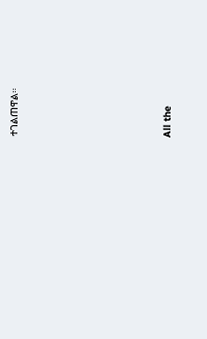ተገልጠዋል።








All the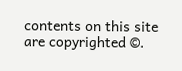contents on this site are copyrighted ©.